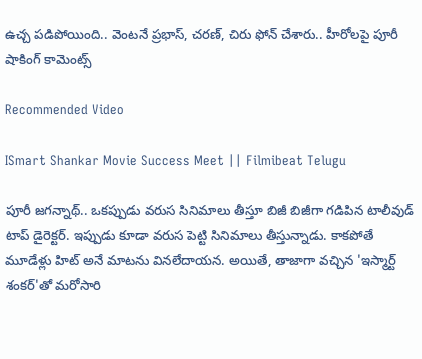ఉచ్చ పడిపోయింది.. వెంటనే ప్రభాస్, చరణ్, చిరు ఫోన్ చేశారు.. హీరోలపై పూరీ షాకింగ్ కామెంట్స్

Recommended Video

ISmart Shankar Movie Success Meet || Filmibeat Telugu

పూరీ జగన్నాథ్.. ఒకప్పుడు వరుస సినిమాలు తీస్తూ బిజీ బిజీగా గడిపిన టాలీవుడ్ టాప్ డైరెక్టర్. ఇప్పుడు కూడా వరుస పెట్టి సినిమాలు తీస్తున్నాడు. కాకపోతే మూడేళ్లు హిట్ అనే మాటను వినలేదాయన. అయితే, తాజాగా వచ్చిన 'ఇస్మార్ట్ శంకర్'తో మరోసారి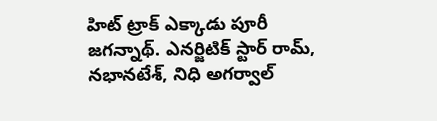హిట్ ట్రాక్ ఎక్కాడు పూరీ జగన్నాథ్. ఎనర్జిటిక్ స్టార్ రామ్‌, నభానటేశ్‌, నిధి అగర్వాల్‌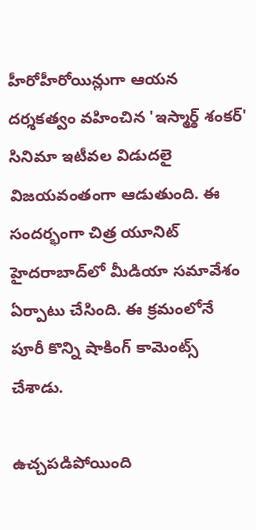హీరోహీరోయిన్లుగా ఆయన దర్శకత్వం వహించిన 'ఇస్మార్ఠ్‌ శంకర్‌' సినిమా ఇటీవల విడుదలై విజయవంతంగా ఆడుతుంది. ఈ సందర్భంగా చిత్ర యూనిట్ హైదరాబాద్‌లో మీడియా సమావేశం ఏర్పాటు చేసింది. ఈ క్రమంలోనే పూరీ కొన్ని షాకింగ్ కామెంట్స్ చేశాడు.

ఉచ్చపడిపోయింది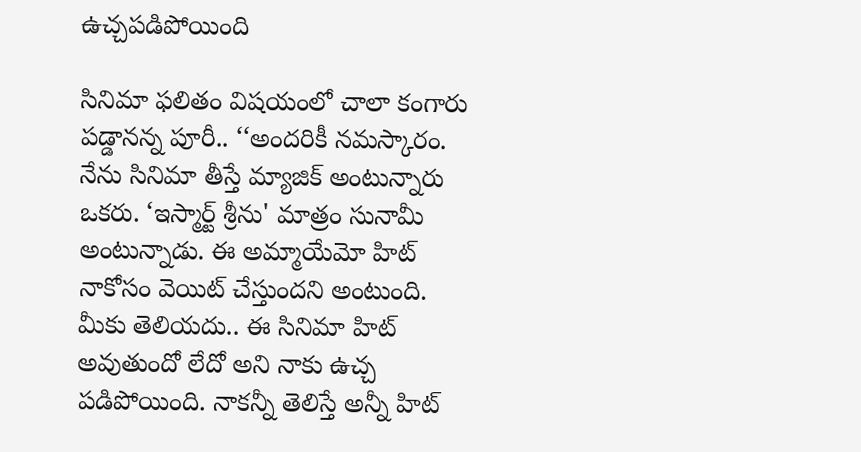ఉచ్చపడిపోయింది

సినిమా ఫలితం విషయంలో చాలా కంగారు పడ్డానన్న పూరీ.. ‘‘అందరికీ నమస్కారం. నేను సినిమా తీస్తే మ్యాజిక్ అంటున్నారు ఒకరు. ‘ఇస్మార్ట్ శ్రీను' మాత్రం సునామీ అంటున్నాడు. ఈ అమ్మాయేమో హిట్ నాకోసం వెయిట్ చేస్తుందని అంటుంది. మీకు తెలియదు.. ఈ సినిమా హిట్ అవుతుందో లేదో అని నాకు ఉచ్చ పడిపోయింది. నాకన్నీ తెలిస్తే అన్నీ హిట్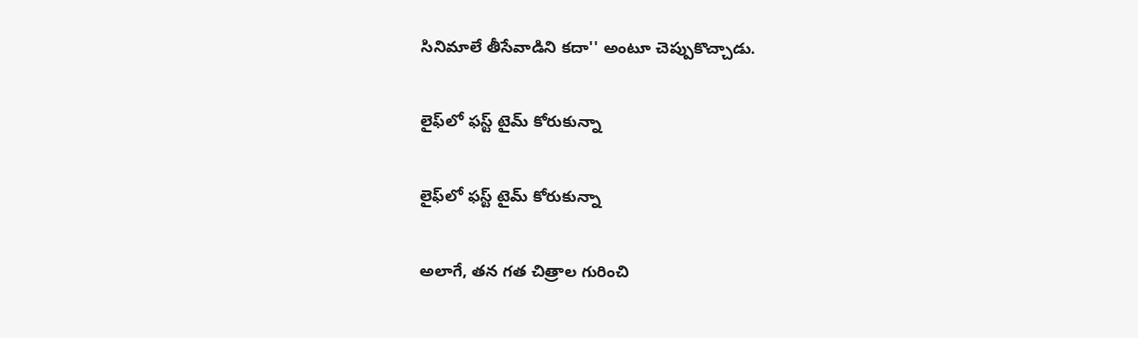సినిమాలే తీసేవాడిని కదా'' అంటూ చెప్పుకొచ్చాడు.

లైఫ్‌లో ఫస్ట్ టైమ్ కోరుకున్నా

లైఫ్‌లో ఫస్ట్ టైమ్ కోరుకున్నా

అలాగే, తన గత చిత్రాల గురించి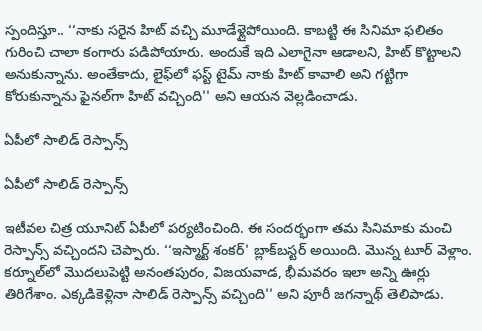స్పందిస్తూ.. ‘‘నాకు సరైన హిట్ వచ్చి మూడేళ్లైపోయింది. కాబట్టి ఈ సినిమా ఫలితం గురించి చాలా కంగారు పడిపోయారు. అందుకే ఇది ఎలాగైనా ఆడాలని, హిట్ కొట్టాలని అనుకున్నాను. అంతేకాదు, లైఫ్‌లో ఫస్ట్ టైమ్ నాకు హిట్ కావాలి అని గట్టిగా కోరుకున్నాను ఫైనల్‌గా హిట్ వచ్చింది'' అని ఆయన వెల్లడించాడు.

ఏపీలో సాలిడ్ రెస్పాన్స్

ఏపీలో సాలిడ్ రెస్పాన్స్

ఇటీవల చిత్ర యూనిట్ ఏపీలో పర్యటించింది. ఈ సందర్భంగా తమ సినిమాకు మంచి రెస్పాన్స్ వచ్చిందని చెప్పారు. ‘‘ఇస్మార్ట్ శంకర్' బ్లాక్‌బస్టర్ అయింది. మొన్న టూర్ వెళ్లాం. కర్నూల్‌లో మొదలుపెట్టి అనంతపురం, విజయవాడ, భీమవరం ఇలా అన్ని ఊర్లు తిరిగేశాం. ఎక్కడికెళ్లినా సాలిడ్ రెస్పాన్స్ వచ్చింది'' అని పూరీ జగన్నాథ్ తెలిపాడు.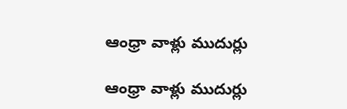ఆంధ్రా వాళ్లు ముదుర్లు

ఆంధ్రా వాళ్లు ముదుర్లు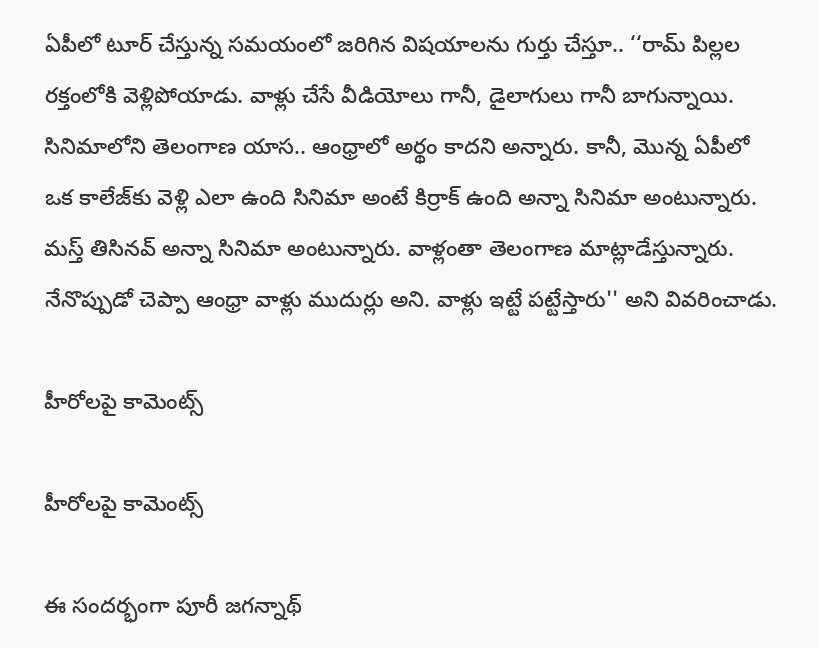ఏపీలో టూర్ చేస్తున్న సమయంలో జరిగిన విషయాలను గుర్తు చేస్తూ.. ‘‘రామ్ పిల్లల రక్తంలోకి వెళ్లిపోయాడు. వాళ్లు చేసే వీడియోలు గానీ, డైలాగులు గానీ బాగున్నాయి. సినిమాలోని తెలంగాణ యాస.. ఆంధ్రాలో అర్థం కాదని అన్నారు. కానీ, మొన్న ఏపీలో ఒక కాలేజ్‌కు వెళ్లి ఎలా ఉంది సినిమా అంటే కిర్రాక్ ఉంది అన్నా సినిమా అంటున్నారు. మస్త్ తిసినవ్ అన్నా సినిమా అంటున్నారు. వాళ్లంతా తెలంగాణ మాట్లాడేస్తున్నారు. నేనొప్పుడో చెప్పా ఆంధ్రా వాళ్లు ముదుర్లు అని. వాళ్లు ఇట్టే పట్టేస్తారు'' అని వివరించాడు.

హీరోలపై కామెంట్స్

హీరోలపై కామెంట్స్

ఈ సందర్భంగా పూరీ జగన్నాథ్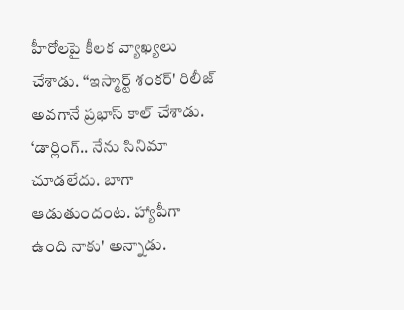హీరోలపై కీలక వ్యాఖ్యలు చేశాడు. ‘‘ఇస్మార్ట్ శంకర్' రిలీజ్ అవగానే ప్రభాస్ కాల్ చేశాడు. ‘డార్లింగ్.. నేను సినిమా చూడలేదు. బాగా ఆడుతుందంట. హ్యాపీగా ఉంది నాకు' అన్నాడు.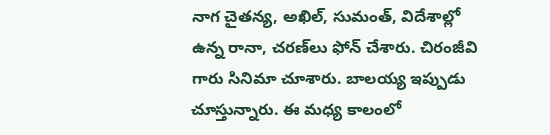నాగ చైతన్య, అఖిల్, సుమంత్, విదేశాల్లో ఉన్న రానా, చరణ్‌లు ఫోన్ చేశారు. చిరంజీవి గారు సినిమా చూశారు. బాలయ్య ఇప్పుడు చూస్తున్నారు. ఈ మధ్య కాలంలో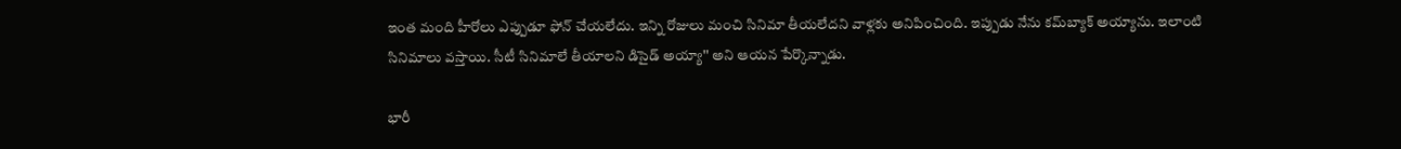ఇంత మంది హీరోలు ఎప్పుడూ ఫోన్ చేయలేదు. ఇన్ని రోజులు మంచి సినిమా తీయలేదని వాళ్లకు అనిపించింది. ఇప్పుడు నేను కమ్‌బ్యాక్ అయ్యాను. ఇలాంటి సినిమాలు వస్తాయి. సీటీ సినిమాలే తీయాలని డిసైడ్ అయ్యా'' అని ఆయన పేర్కొన్నాడు.

భారీ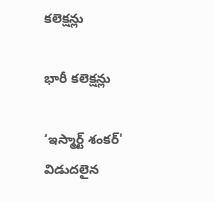కలెక్షన్లు

భారీ కలెక్షన్లు

‘ఇస్మార్ట్ శంకర్' విడుదలైన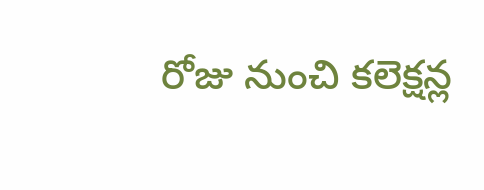రోజు నుంచి కలెక్షన్ల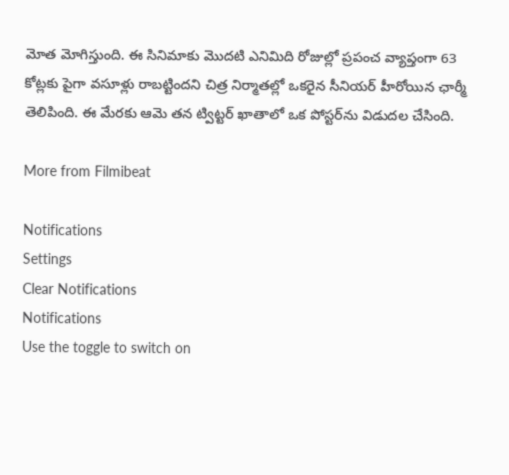మోత మోగిస్తుంది. ఈ సినిమాకు మొదటి ఎనిమిది రోజుల్లో ప్రపంచ వ్యాప్తంగా 63 కోట్లకు పైగా వసూళ్లు రాబట్టిందని చిత్ర నిర్మాతల్లో ఒకరైన సీనియర్ హీరోయిన ఛార్మీ తెలిపింది. ఈ మేరకు ఆమె తన ట్విట్టర్ ఖాతాలో ఒక పోస్టర్‌ను విడుదల చేసింది.

More from Filmibeat

Notifications
Settings
Clear Notifications
Notifications
Use the toggle to switch on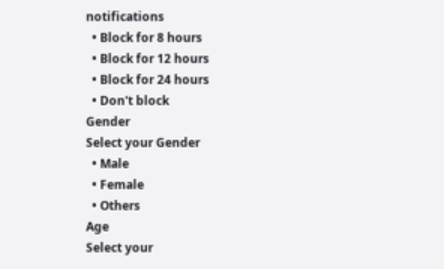notifications
  • Block for 8 hours
  • Block for 12 hours
  • Block for 24 hours
  • Don't block
Gender
Select your Gender
  • Male
  • Female
  • Others
Age
Select your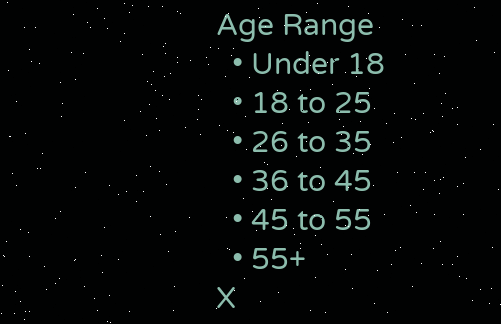Age Range
  • Under 18
  • 18 to 25
  • 26 to 35
  • 36 to 45
  • 45 to 55
  • 55+
X